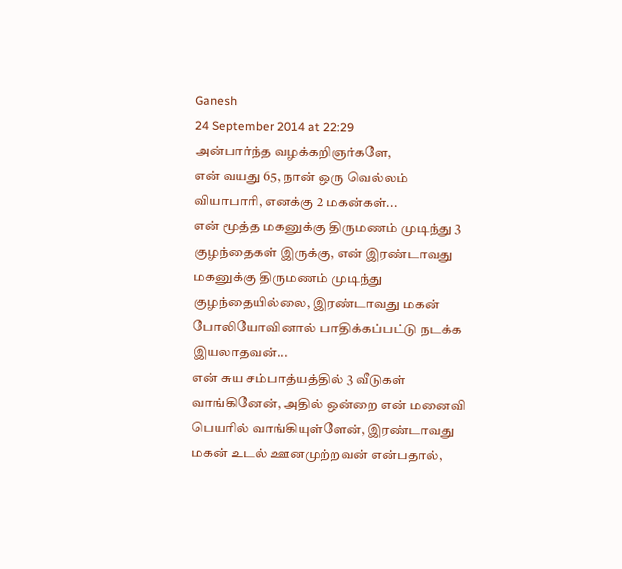Ganesh
24 September 2014 at 22:29
அன்பார்ந்த வழக்கறிஞர்களே,
என் வயது 65, நான் ஒரு வெல்லம் வியாபாரி, எனக்கு 2 மகன்கள்...
என் மூத்த மகனுக்கு திருமணம் முடிந்து 3 குழந்தைகள் இருக்கு, என் இரண்டாவது மகனுக்கு திருமணம் முடிந்து குழந்தையில்லை, இரண்டாவது மகன் போலியோவினால் பாதிக்கப்பட்டு நடக்க இயலாதவன்...
என் சுய சம்பாத்யத்தில் 3 வீடுகள் வாங்கினேன், அதில் ஒன்றை என் மனைவி பெயரில் வாங்கியுள்ளேன், இரண்டாவது மகன் உடல் ஊனமுற்றவன் என்பதால்,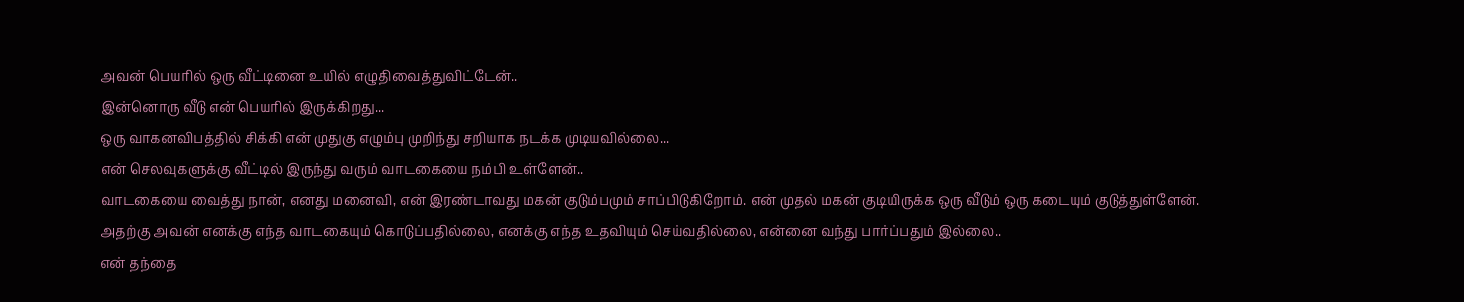அவன் பெயரில் ஒரு வீட்டினை உயில் எழுதிவைத்துவிட்டேன்..
இன்னொரு வீடு என் பெயரில் இருக்கிறது...
ஒரு வாகனவிபத்தில் சிக்கி என் முதுகு எழும்பு முறிந்து சறியாக நடக்க முடியவில்லை...
என் செலவுகளுக்கு வீட்டில் இருந்து வரும் வாடகையை நம்பி உள்ளேன்..
வாடகையை வைத்து நான், எனது மனைவி, என் இரண்டாவது மகன் குடும்பமும் சாப்பிடுகிறோம். என் முதல் மகன் குடியிருக்க ஒரு வீடும் ஒரு கடையும் குடுத்துள்ளேன்.
அதற்கு அவன் எனக்கு எந்த வாடகையும் கொடுப்பதில்லை, எனக்கு எந்த உதவியும் செய்வதில்லை, என்னை வந்து பார்ப்பதும் இல்லை..
என் தந்தை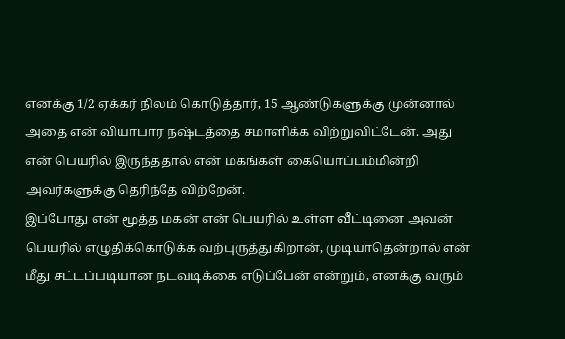எனக்கு 1/2 ஏக்கர் நிலம் கொடுத்தார், 15 ஆண்டுகளுக்கு முன்னால் அதை என் வியாபார நஷ்டத்தை சமாளிக்க விற்றுவிட்டேன். அது என் பெயரில் இருந்ததால் என் மகங்கள் கையொப்பம்மின்றி அவர்களுக்கு தெரிந்தே விற்றேன்.
இப்போது என் மூத்த மகன் என் பெயரில் உள்ள வீட்டினை அவன் பெயரில் எழுதிக்கொடுக்க வற்புருத்துகிறான், முடியாதென்றால் என் மீது சட்டப்படியான நடவடிக்கை எடுப்பேன் என்றும், எனக்கு வரும்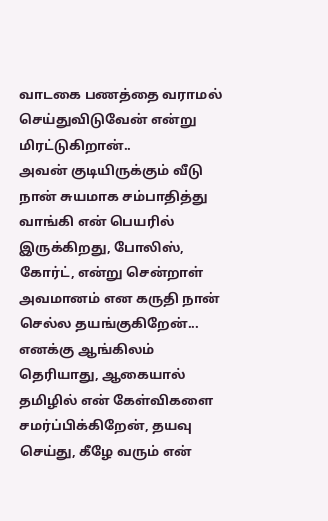வாடகை பணத்தை வராமல் செய்துவிடுவேன் என்று மிரட்டுகிறான்..
அவன் குடியிருக்கும் வீடு நான் சுயமாக சம்பாதித்து வாங்கி என் பெயரில் இருக்கிறது, போலிஸ், கோர்ட், என்று சென்றாள் அவமானம் என கருதி நான் செல்ல தயங்குகிறேன்...
எனக்கு ஆங்கிலம் தெரியாது, ஆகையால் தமிழில் என் கேள்விகளை சமர்ப்பிக்கிறேன், தயவு செய்து, கீழே வரும் என்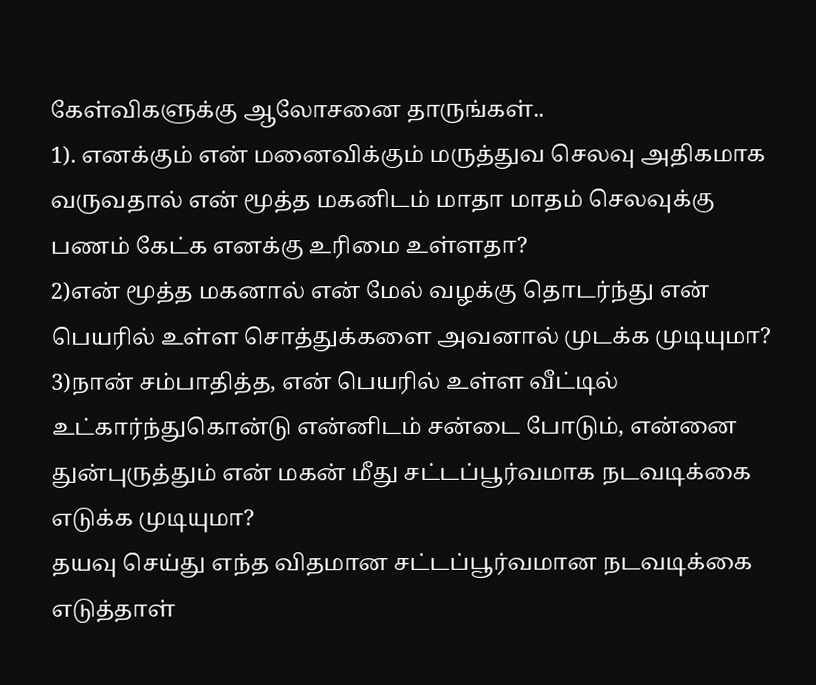கேள்விகளுக்கு ஆலோசனை தாருங்கள்..
1). எனக்கும் என் மனைவிக்கும் மருத்துவ செலவு அதிகமாக வருவதால் என் மூத்த மகனிடம் மாதா மாதம் செலவுக்கு பணம் கேட்க எனக்கு உரிமை உள்ளதா?
2)என் மூத்த மகனால் என் மேல் வழக்கு தொடர்ந்து என் பெயரில் உள்ள சொத்துக்களை அவனால் முடக்க முடியுமா?
3)நான் சம்பாதித்த, என் பெயரில் உள்ள வீட்டில் உட்கார்ந்துகொன்டு என்னிடம் சன்டை போடும், என்னை துன்புருத்தும் என் மகன் மீது சட்டப்பூர்வமாக நடவடிக்கை எடுக்க முடியுமா?
தயவு செய்து எந்த விதமான சட்டப்பூர்வமான நடவடிக்கை எடுத்தாள்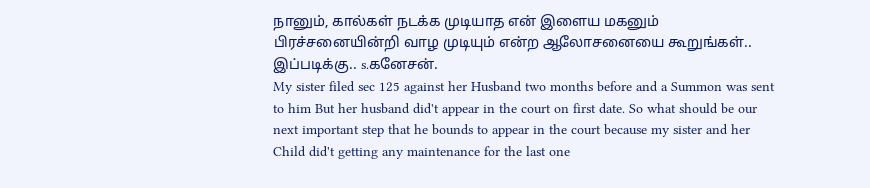நானும், கால்கள் நடக்க முடியாத என் இளைய மகனும் பிரச்சனையின்றி வாழ முடியும் என்ற ஆலோசனையை கூறுங்கள்..
இப்படிக்கு.. s.கனேசன்.
My sister filed sec 125 against her Husband two months before and a Summon was sent to him But her husband did't appear in the court on first date. So what should be our next important step that he bounds to appear in the court because my sister and her Child did't getting any maintenance for the last one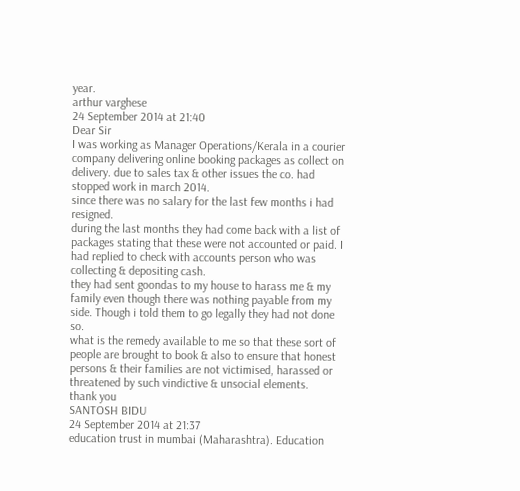year.
arthur varghese
24 September 2014 at 21:40
Dear Sir
I was working as Manager Operations/Kerala in a courier company delivering online booking packages as collect on delivery. due to sales tax & other issues the co. had stopped work in march 2014.
since there was no salary for the last few months i had resigned.
during the last months they had come back with a list of packages stating that these were not accounted or paid. I had replied to check with accounts person who was collecting & depositing cash.
they had sent goondas to my house to harass me & my family even though there was nothing payable from my side. Though i told them to go legally they had not done so.
what is the remedy available to me so that these sort of people are brought to book & also to ensure that honest persons & their families are not victimised, harassed or threatened by such vindictive & unsocial elements.
thank you
SANTOSH BIDU
24 September 2014 at 21:37
education trust in mumbai (Maharashtra). Education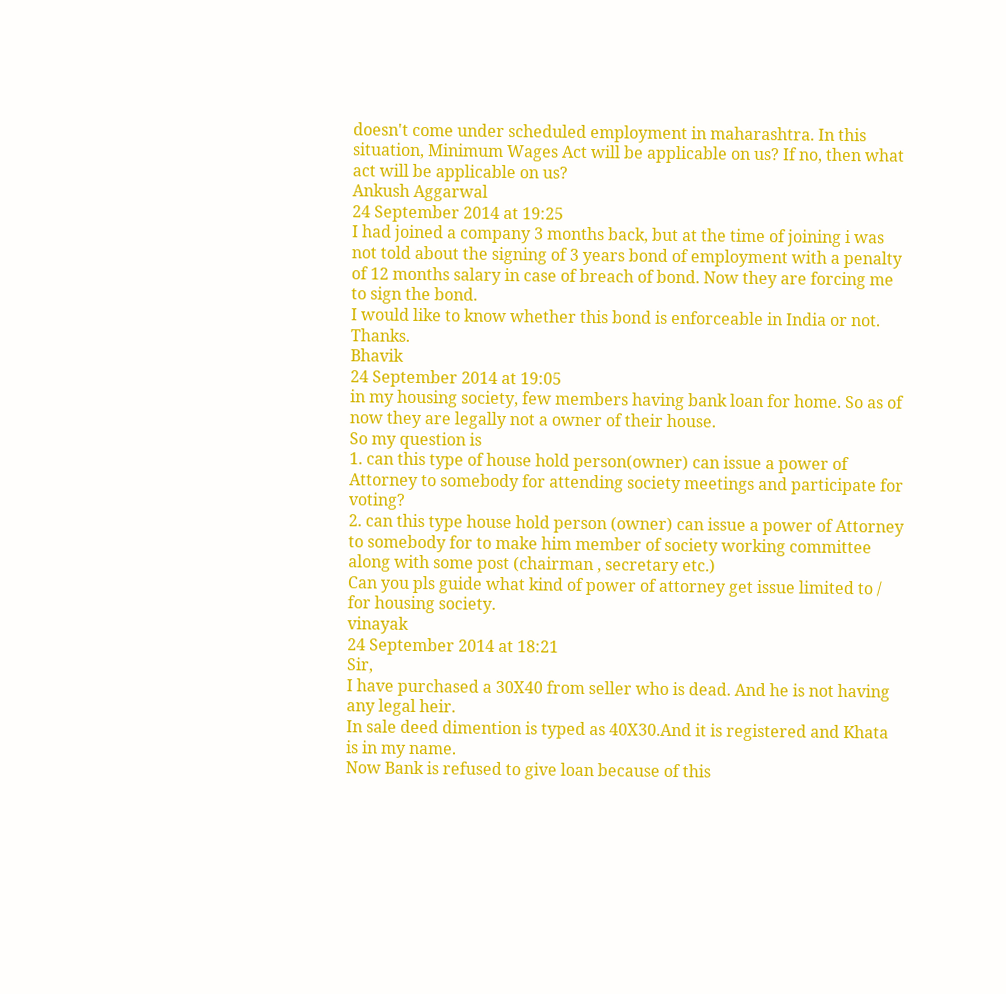doesn't come under scheduled employment in maharashtra. In this situation, Minimum Wages Act will be applicable on us? If no, then what act will be applicable on us?
Ankush Aggarwal
24 September 2014 at 19:25
I had joined a company 3 months back, but at the time of joining i was not told about the signing of 3 years bond of employment with a penalty of 12 months salary in case of breach of bond. Now they are forcing me to sign the bond.
I would like to know whether this bond is enforceable in India or not.
Thanks.
Bhavik
24 September 2014 at 19:05
in my housing society, few members having bank loan for home. So as of now they are legally not a owner of their house.
So my question is
1. can this type of house hold person(owner) can issue a power of Attorney to somebody for attending society meetings and participate for voting?
2. can this type house hold person (owner) can issue a power of Attorney to somebody for to make him member of society working committee along with some post (chairman , secretary etc.)
Can you pls guide what kind of power of attorney get issue limited to / for housing society.
vinayak
24 September 2014 at 18:21
Sir,
I have purchased a 30X40 from seller who is dead. And he is not having any legal heir.
In sale deed dimention is typed as 40X30.And it is registered and Khata is in my name.
Now Bank is refused to give loan because of this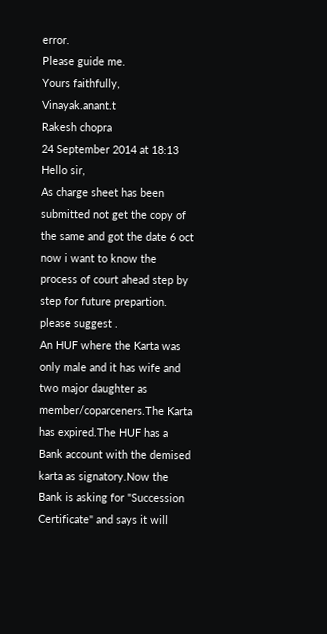error.
Please guide me.
Yours faithfully,
Vinayak.anant.t
Rakesh chopra
24 September 2014 at 18:13
Hello sir,
As charge sheet has been submitted not get the copy of the same and got the date 6 oct now i want to know the process of court ahead step by step for future prepartion.
please suggest .
An HUF where the Karta was only male and it has wife and two major daughter as member/coparceners.The Karta has expired.The HUF has a Bank account with the demised karta as signatory.Now the Bank is asking for "Succession Certificate" and says it will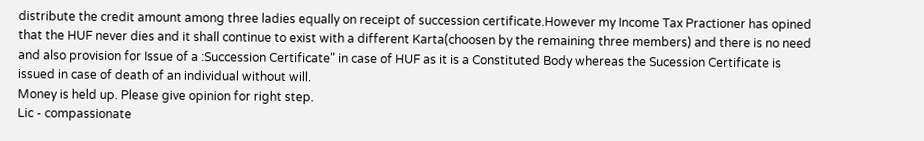distribute the credit amount among three ladies equally on receipt of succession certificate.However my Income Tax Practioner has opined that the HUF never dies and it shall continue to exist with a different Karta(choosen by the remaining three members) and there is no need and also provision for Issue of a :Succession Certificate" in case of HUF as it is a Constituted Body whereas the Sucession Certificate is issued in case of death of an individual without will.
Money is held up. Please give opinion for right step.
Lic - compassionate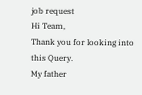job request
Hi Team,
Thank you for looking into this Query.
My father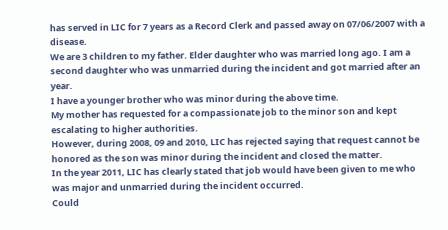has served in LIC for 7 years as a Record Clerk and passed away on 07/06/2007 with a disease.
We are 3 children to my father. Elder daughter who was married long ago. I am a second daughter who was unmarried during the incident and got married after an year.
I have a younger brother who was minor during the above time.
My mother has requested for a compassionate job to the minor son and kept escalating to higher authorities.
However, during 2008, 09 and 2010, LIC has rejected saying that request cannot be honored as the son was minor during the incident and closed the matter.
In the year 2011, LIC has clearly stated that job would have been given to me who was major and unmarried during the incident occurred.
Could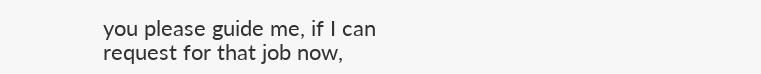you please guide me, if I can request for that job now,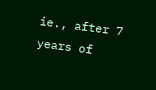ie., after 7 years of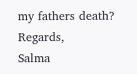my fathers death?
Regards,
Salma